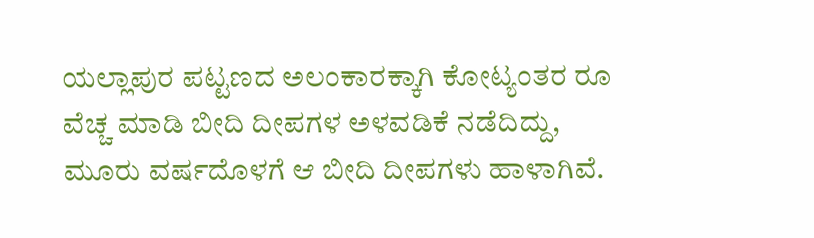ಯಲ್ಲಾಪುರ ಪಟ್ಟಣದ ಅಲಂಕಾರಕ್ಕಾಗಿ ಕೋಟ್ಯಂತರ ರೂ ವೆಚ್ಚ ಮಾಡಿ ಬೀದಿ ದೀಪಗಳ ಅಳವಡಿಕೆ ನಡೆದಿದ್ದು, ಮೂರು ವರ್ಷದೊಳಗೆ ಆ ಬೀದಿ ದೀಪಗಳು ಹಾಳಾಗಿವೆ.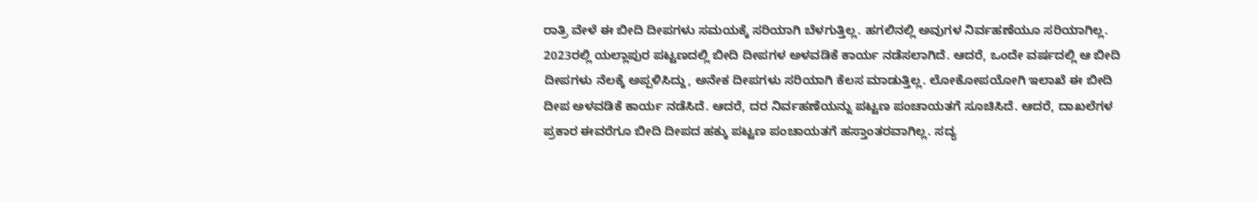ರಾತ್ರಿ ವೇಳೆ ಈ ಬೀದಿ ದೀಪಗಳು ಸಮಯಕ್ಕೆ ಸರಿಯಾಗಿ ಬೆಳಗುತ್ತಿಲ್ಲ. ಹಗಲಿನಲ್ಲಿ ಅವುಗಳ ನಿರ್ವಹಣೆಯೂ ಸರಿಯಾಗಿಲ್ಲ.
2023ರಲ್ಲಿ ಯಲ್ಲಾಪುರ ಪಟ್ಟಣದಲ್ಲಿ ಬೀದಿ ದೀಪಗಳ ಅಳವಡಿಕೆ ಕಾರ್ಯ ನಡೆಸಲಾಗಿದೆ. ಆದರೆ, ಒಂದೇ ವರ್ಷದಲ್ಲಿ ಆ ಬೀದಿ ದೀಪಗಳು ನೆಲಕ್ಕೆ ಅಪ್ಪಳಿಸಿದ್ದು, ಅನೇಕ ದೀಪಗಳು ಸರಿಯಾಗಿ ಕೆಲಸ ಮಾಡುತ್ತಿಲ್ಲ. ಲೋಕೋಪಯೋಗಿ ಇಲಾಖೆ ಈ ಬೀದಿ ದೀಪ ಅಳವಡಿಕೆ ಕಾರ್ಯ ನಡೆಸಿದೆ. ಆದರೆ, ದರ ನಿರ್ವಹಣೆಯನ್ನು ಪಟ್ಟಣ ಪಂಚಾಯತಗೆ ಸೂಚಿಸಿದೆ. ಆದರೆ, ದಾಖಲೆಗಳ ಪ್ರಕಾರ ಈವರೆಗೂ ಬೀದಿ ದೀಪದ ಹಕ್ಕು ಪಟ್ಟಣ ಪಂಚಾಯತಗೆ ಹಸ್ತಾಂತರವಾಗಿಲ್ಲ. ಸದ್ಯ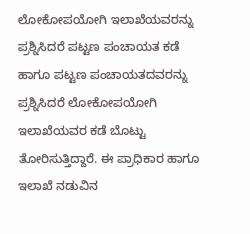ಲೋಕೋಪಯೋಗಿ ಇಲಾಖೆಯವರನ್ನು ಪ್ರಶ್ನಿಸಿದರೆ ಪಟ್ಟಣ ಪಂಚಾಯತ ಕಡೆ ಹಾಗೂ ಪಟ್ಟಣ ಪಂಚಾಯತದವರನ್ನು ಪ್ರಶ್ನಿಸಿದರೆ ಲೋಕೋಪಯೋಗಿ ಇಲಾಖೆಯವರ ಕಡೆ ಬೊಟ್ಟು ತೋರಿಸುತ್ತಿದ್ದಾರೆ. ಈ ಪ್ರಾಧಿಕಾರ ಹಾಗೂ ಇಲಾಖೆ ನಡುವಿನ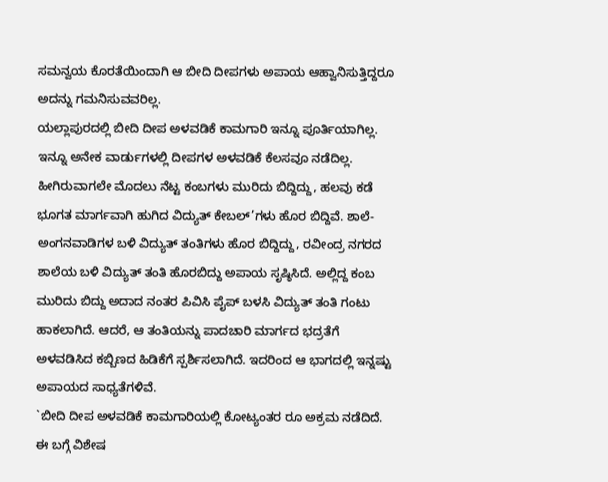ಸಮನ್ವಯ ಕೊರತೆಯಿಂದಾಗಿ ಆ ಬೀದಿ ದೀಪಗಳು ಅಪಾಯ ಆಹ್ವಾನಿಸುತ್ತಿದ್ದರೂ ಅದನ್ನು ಗಮನಿಸುವವರಿಲ್ಲ.
ಯಲ್ಲಾಪುರದಲ್ಲಿ ಬೀದಿ ದೀಪ ಅಳವಡಿಕೆ ಕಾಮಗಾರಿ ಇನ್ನೂ ಪೂರ್ತಿಯಾಗಿಲ್ಲ. ಇನ್ನೂ ಅನೇಕ ವಾರ್ಡುಗಳಲ್ಲಿ ದೀಪಗಳ ಅಳವಡಿಕೆ ಕೆಲಸವೂ ನಡೆದಿಲ್ಲ. ಹೀಗಿರುವಾಗಲೇ ಮೊದಲು ನೆಟ್ಟ ಕಂಬಗಳು ಮುರಿದು ಬಿದ್ದಿದ್ದು, ಹಲವು ಕಡೆ ಭೂಗತ ಮಾರ್ಗವಾಗಿ ಹುಗಿದ ವಿದ್ಯುತ್ ಕೇಬಲ್’ಗಳು ಹೊರ ಬಿದ್ದಿವೆ. ಶಾಲೆ-ಅಂಗನವಾಡಿಗಳ ಬಳಿ ವಿದ್ಯುತ್ ತಂತಿಗಳು ಹೊರ ಬಿದ್ದಿದ್ದು, ರವೀಂದ್ರ ನಗರದ ಶಾಲೆಯ ಬಳಿ ವಿದ್ಯುತ್ ತಂತಿ ಹೊರಬಿದ್ದು ಅಪಾಯ ಸೃಷ್ಠಿಸಿದೆ. ಅಲ್ಲಿದ್ದ ಕಂಬ ಮುರಿದು ಬಿದ್ದು ಅದಾದ ನಂತರ ಪಿವಿಸಿ ಪೈಪ್ ಬಳಸಿ ವಿದ್ಯುತ್ ತಂತಿ ಗಂಟು ಹಾಕಲಾಗಿದೆ. ಆದರೆ, ಆ ತಂತಿಯನ್ನು ಪಾದಚಾರಿ ಮಾರ್ಗದ ಭದ್ರತೆಗೆ ಅಳವಡಿಸಿದ ಕಬ್ಬಿಣದ ಹಿಡಿಕೆಗೆ ಸ್ಪರ್ಶಿಸಲಾಗಿದೆ. ಇದರಿಂದ ಆ ಭಾಗದಲ್ಲಿ ಇನ್ನಷ್ಟು ಅಪಾಯದ ಸಾಧ್ಯತೆಗಳಿವೆ.
`ಬೀದಿ ದೀಪ ಅಳವಡಿಕೆ ಕಾಮಗಾರಿಯಲ್ಲಿ ಕೋಟ್ಯಂತರ ರೂ ಅಕ್ರಮ ನಡೆದಿದೆ. ಈ ಬಗ್ಗೆ ವಿಶೇಷ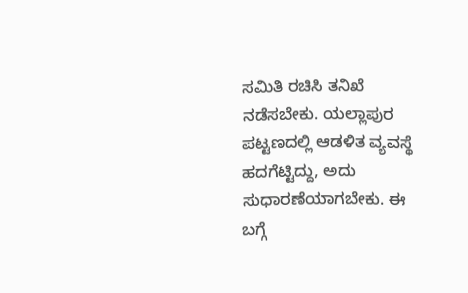ಸಮಿತಿ ರಚಿಸಿ ತನಿಖೆ ನಡೆಸಬೇಕು. ಯಲ್ಲಾಪುರ ಪಟ್ಟಣದಲ್ಲಿ ಆಡಳಿತ ವ್ಯವಸ್ಥೆ ಹದಗೆಟ್ಟಿದ್ದು, ಅದು ಸುಧಾರಣೆಯಾಗಬೇಕು. ಈ ಬಗ್ಗೆ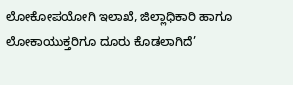ಲೋಕೋಪಯೋಗಿ ಇಲಾಖೆ, ಜಿಲ್ಲಾಧಿಕಾರಿ ಹಾಗೂ ಲೋಕಾಯುಕ್ತರಿಗೂ ದೂರು ಕೊಡಲಾಗಿದೆ’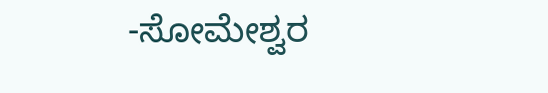-ಸೋಮೇಶ್ವರ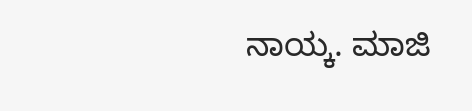ನಾಯ್ಕ. ಮಾಜಿ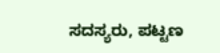ಸದಸ್ಯರು, ಪಟ್ಟಣ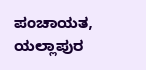ಪಂಚಾಯತ, ಯಲ್ಲಾಪುರ